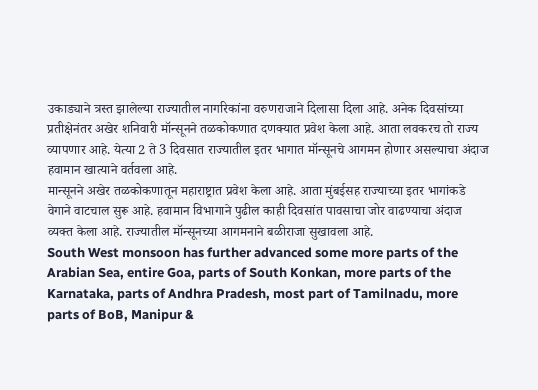उकाड्याने त्रस्त झालेल्या राज्यातील नागरिकांना वरुणराजाने दिलासा दिला आहे. अनेक दिवसांच्या प्रतीक्षेनंतर अखेर शनिवारी मॉन्सूनने तळकोकणात दणक्यात प्रवेश केला आहे. आता लवकरच तो राज्य व्यापणार आहे. येत्या 2 ते 3 दिवसात राज्यातील इतर भागात मॉन्सूनचे आगमन होणार असल्याचा अंदाज हवामान खात्याने वर्तवला आहे.
मान्सूनने अखेर तळकोकणातून महाराष्ट्रात प्रवेश केला आहे. आता मुंबईसह राज्याच्या इतर भागांकडे वेगाने वाटचाल सुरू आहे. हवामान विभागाने पुढील काही दिवसांत पावसाचा जोर वाढण्याचा अंदाज व्यक्त केला आहे. राज्यातील मॉन्सूनच्या आगमनाने बळीराजा सुखावला आहे.
South West monsoon has further advanced some more parts of the Arabian Sea, entire Goa, parts of South Konkan, more parts of the Karnataka, parts of Andhra Pradesh, most part of Tamilnadu, more parts of BoB, Manipur &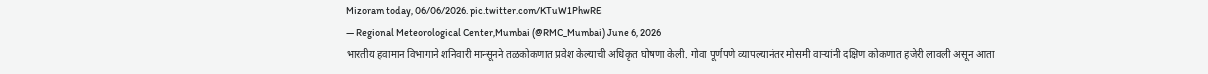Mizoram today, 06/06/2026. pic.twitter.com/KTuW1PhwRE
— Regional Meteorological Center,Mumbai (@RMC_Mumbai) June 6, 2026
भारतीय हवामान विभागाने शनिवारी मान्सूनने तळकोकणात प्रवेश केल्याची अधिकृत घोषणा केली. गोवा पूर्णपणे व्यापल्यानंतर मोसमी वाऱ्यांनी दक्षिण कोकणात हजेरी लावली असून आता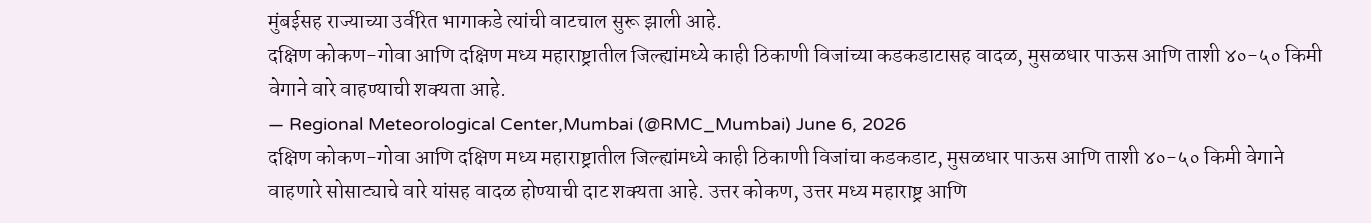मुंबईसह राज्याच्या उर्वरित भागाकडे त्यांची वाटचाल सुरू झाली आहे.
दक्षिण कोकण-गोवा आणि दक्षिण मध्य महाराष्ट्रातील जिल्ह्यांमध्ये काही ठिकाणी विजांच्या कडकडाटासह वादळ, मुसळधार पाऊस आणि ताशी ४०-५० किमी वेगाने वारे वाहण्याची शक्यता आहे.
— Regional Meteorological Center,Mumbai (@RMC_Mumbai) June 6, 2026
दक्षिण कोकण-गोवा आणि दक्षिण मध्य महाराष्ट्रातील जिल्ह्यांमध्ये काही ठिकाणी विजांचा कडकडाट, मुसळधार पाऊस आणि ताशी ४०-५० किमी वेगाने वाहणारे सोसाट्याचे वारे यांसह वादळ होण्याची दाट शक्यता आहे. उत्तर कोकण, उत्तर मध्य महाराष्ट्र आणि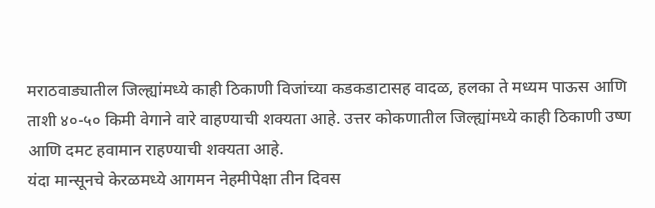मराठवाड्यातील जिल्ह्यांमध्ये काही ठिकाणी विजांच्या कडकडाटासह वादळ, हलका ते मध्यम पाऊस आणि ताशी ४०-५० किमी वेगाने वारे वाहण्याची शक्यता आहे. उत्तर कोकणातील जिल्ह्यांमध्ये काही ठिकाणी उष्ण आणि दमट हवामान राहण्याची शक्यता आहे.
यंदा मान्सूनचे केरळमध्ये आगमन नेहमीपेक्षा तीन दिवस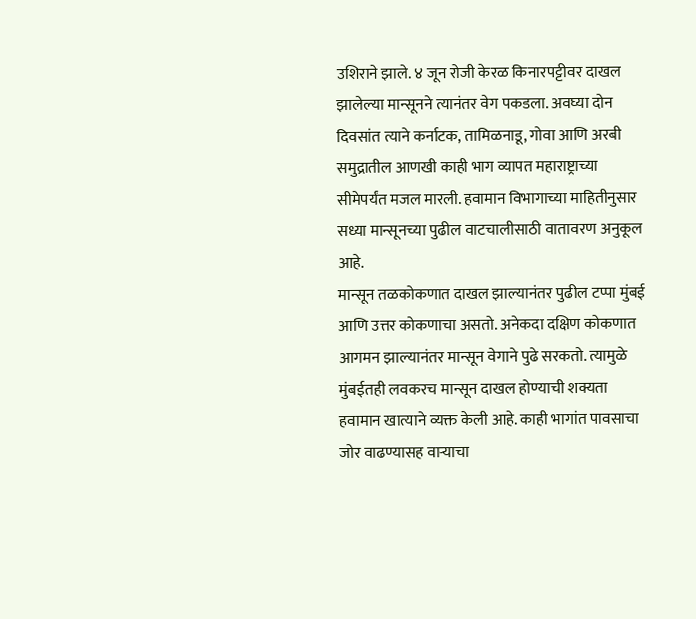उशिराने झाले. ४ जून रोजी केरळ किनारपट्टीवर दाखल झालेल्या मान्सूनने त्यानंतर वेग पकडला. अवघ्या दोन दिवसांत त्याने कर्नाटक, तामिळनाडू, गोवा आणि अरबी समुद्रातील आणखी काही भाग व्यापत महाराष्ट्राच्या सीमेपर्यंत मजल मारली. हवामान विभागाच्या माहितीनुसार सध्या मान्सूनच्या पुढील वाटचालीसाठी वातावरण अनुकूल आहे.
मान्सून तळकोकणात दाखल झाल्यानंतर पुढील टप्पा मुंबई आणि उत्तर कोकणाचा असतो. अनेकदा दक्षिण कोकणात आगमन झाल्यानंतर मान्सून वेगाने पुढे सरकतो. त्यामुळे मुंबईतही लवकरच मान्सून दाखल होण्याची शक्यता हवामान खात्याने व्यक्त केली आहे. काही भागांत पावसाचा जोर वाढण्यासह वाऱ्याचा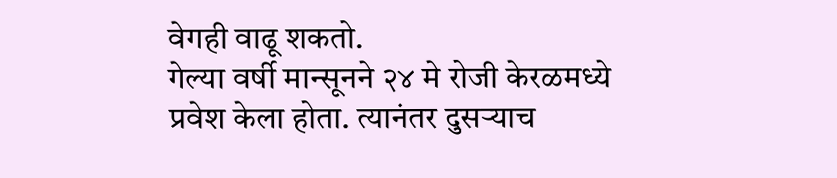वेगही वाढू शकतो.
गेल्या वर्षी मान्सूनने २४ मे रोजी केरळमध्ये प्रवेश केला होता. त्यानंतर दुसऱ्याच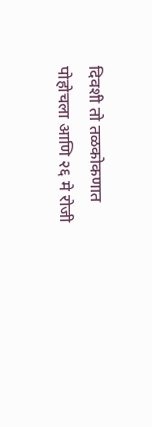दिवशी तो तळकोकणात पोहोचला आणि २६ मे रोजी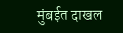मुंबईत दाखल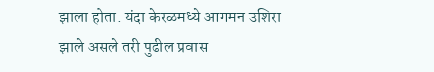झाला होता. यंदा केरळमध्ये आगमन उशिरा झाले असले तरी पुढील प्रवास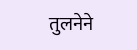तुलनेने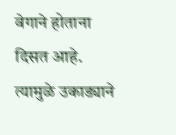वेगाने होताना दिसत आहे. त्यामुळे उकाड्याने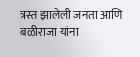त्रस्त झालेली जनता आणि बळीराजा यांना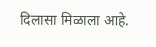दिलासा मिळाला आहे.